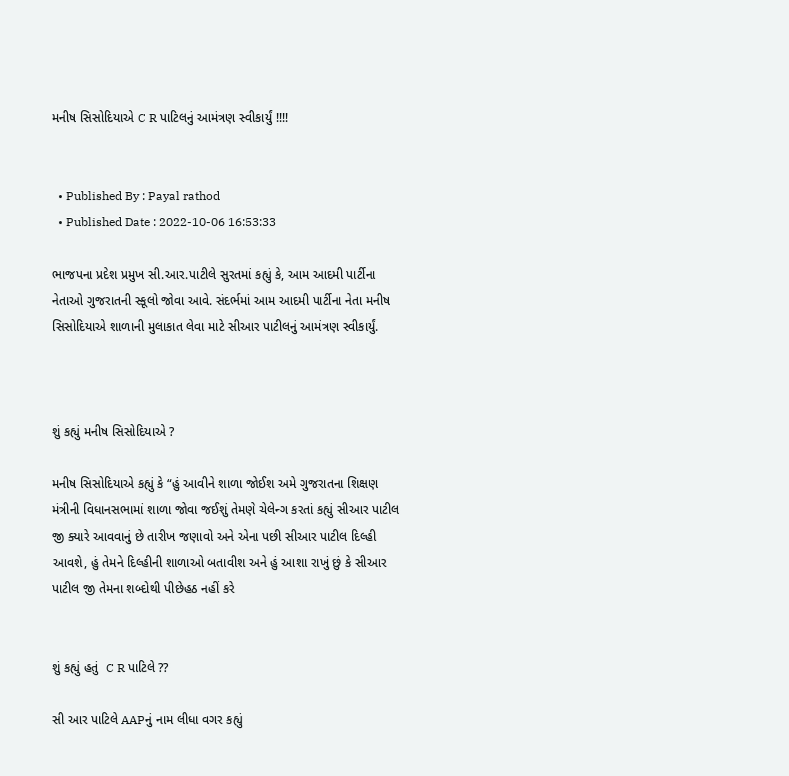મનીષ સિસોદિયાએ C R પાટિલનું આમંત્રણ સ્વીકાર્યું !!!!


  • Published By : Payal rathod
  • Published Date : 2022-10-06 16:53:33

ભાજપના પ્રદેશ પ્રમુખ સી.આર.પાટીલે સુરતમાં કહ્યું કે, આમ આદમી પાર્ટીના નેતાઓ ગુજરાતની સ્કૂલો જોવા આવે. સંદર્ભમાં આમ આદમી પાર્ટીના નેતા મનીષ સિસોદિયાએ શાળાની મુલાકાત લેવા માટે સીઆર પાટીલનું આમંત્રણ સ્વીકાર્યું.



શું કહ્યું મનીષ સિસોદિયાએ ?

મનીષ સિસોદિયાએ કહ્યું કે “હું આવીને શાળા જોઈશ અમે ગુજરાતના શિક્ષણ મંત્રીની વિધાનસભામાં શાળા જોવા જઈશું તેમણે ચેલેન્ગ કરતાં કહ્યું સીઆર પાટીલ જી ક્યારે આવવાનું છે તારીખ જણાવો અને એના પછી સીઆર પાટીલ દિલ્હી આવશે, હું તેમને દિલ્હીની શાળાઓ બતાવીશ અને હું આશા રાખું છું કે સીઆર પાટીલ જી તેમના શબ્દોથી પીછેહઠ નહીં કરે


શું કહ્યું હતું  C R પાટિલે ??

સી આર પાટિલે AAPનું નામ લીધા વગર કહ્યું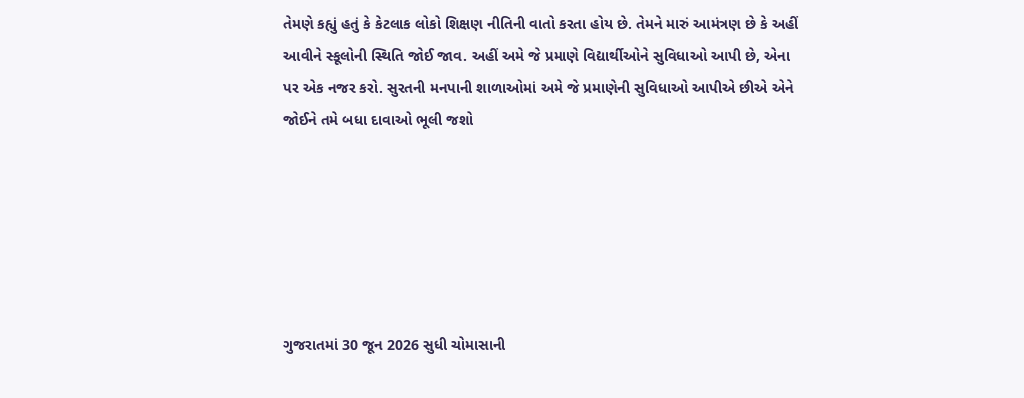તેમણે કહ્યું હતું કે કેટલાક લોકો શિક્ષણ નીતિની વાતો કરતા હોય છે. તેમને મારું આમંત્રણ છે કે અહીં આવીને સ્કૂલોની સ્થિતિ જોઈ જાવ. અહીં અમે જે પ્રમાણે વિદ્યાર્થીઓને સુવિધાઓ આપી છે, એના પર એક નજર કરો. સુરતની મનપાની શાળાઓમાં અમે જે પ્રમાણેની સુવિધાઓ આપીએ છીએ એને જોઈને તમે બધા દાવાઓ ભૂલી જશો






ગુજરાતમાં 30 જૂન 2026 સુધી ચોમાસાની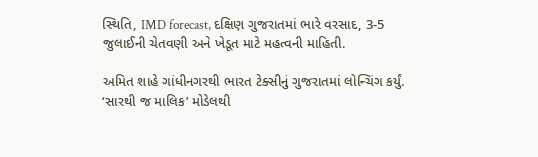સ્થિતિ, IMD forecast, દક્ષિણ ગુજરાતમાં ભારે વરસાદ, 3-5 જુલાઈની ચેતવણી અને ખેડૂત માટે મહત્વની માહિતી.

અમિત શાહે ગાંધીનગરથી ભારત ટેક્સીનું ગુજરાતમાં લોન્ચિંગ કર્યું. ‘સારથી જ માલિક’ મોડેલથી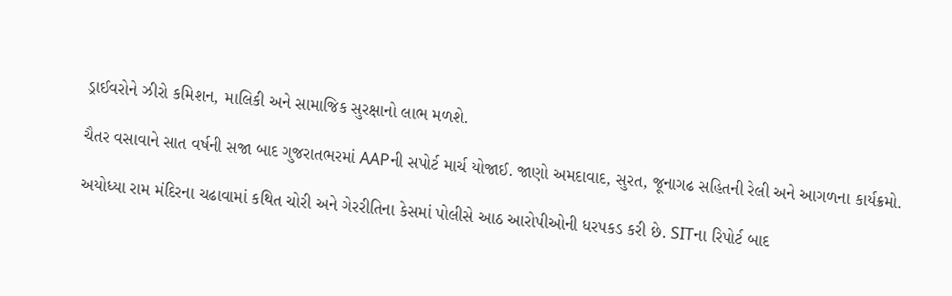ડ્રાઈવરોને ઝીરો કમિશન, માલિકી અને સામાજિક સુરક્ષાનો લાભ મળશે.

ચૈતર વસાવાને સાત વર્ષની સજા બાદ ગુજરાતભરમાં AAPની સપોર્ટ માર્ચ યોજાઈ. જાણો અમદાવાદ, સુરત, જૂનાગઢ સહિતની રેલી અને આગળના કાર્યક્રમો.

અયોધ્યા રામ મંદિરના ચઢાવામાં કથિત ચોરી અને ગેરરીતિના કેસમાં પોલીસે આઠ આરોપીઓની ધરપકડ કરી છે. SITના રિપોર્ટ બાદ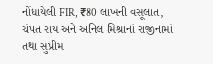નોંધાયેલી FIR, ₹80 લાખની વસૂલાત, ચંપત રાય અને અનિલ મિશ્રાનાં રાજીનામાં તથા સુપ્રીમ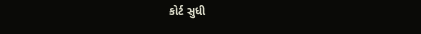કોર્ટ સુધી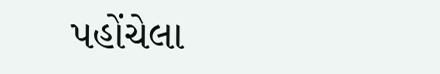પહોંચેલા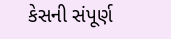કેસની સંપૂર્ણ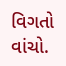વિગતો વાંચો.